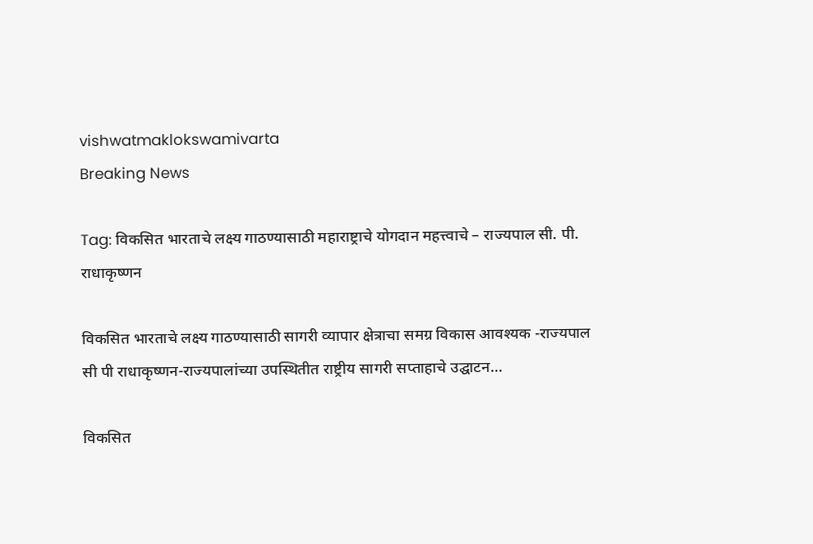vishwatmaklokswamivarta
Breaking News

Tag: विकसित भारताचे लक्ष्य गाठण्यासाठी महाराष्ट्राचे योगदान महत्त्वाचे – राज्यपाल सी. पी. राधाकृष्णन

विकसित भारताचे लक्ष्य गाठण्यासाठी सागरी व्यापार क्षेत्राचा समग्र विकास आवश्यक -राज्यपाल सी पी राधाकृष्णन-राज्यपालांच्या उपस्थितीत राष्ट्रीय सागरी सप्ताहाचे उद्घाटन…

विकसित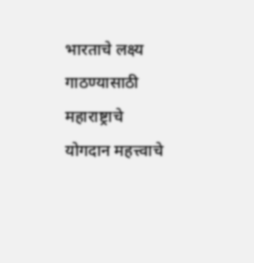भारताचे लक्ष्य गाठण्यासाठी महाराष्ट्राचे योगदान महत्त्वाचे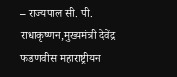– राज्यपाल सी. पी. राधाकृष्णन,मुख्यमंत्री देवेंद्र फडणवीस महाराष्ट्रीयन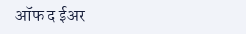ऑफ द ईअर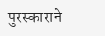पुरस्काराने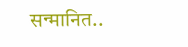सन्मानित..